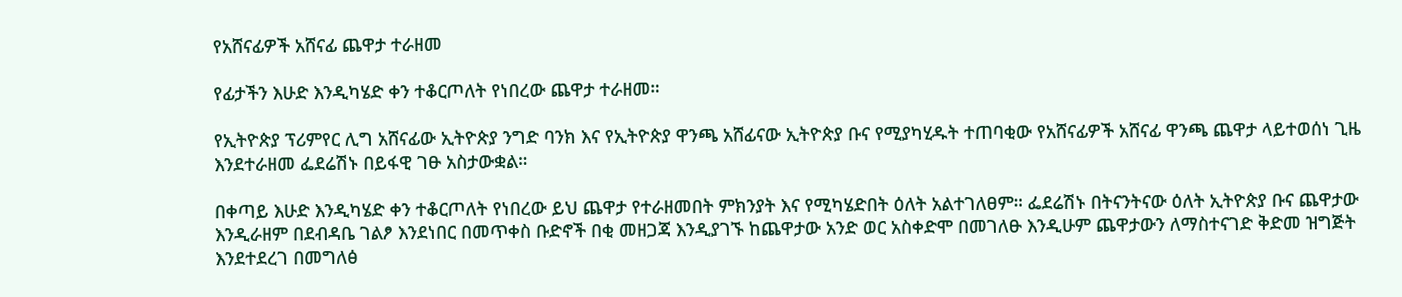የአሸናፊዎች አሸናፊ ጨዋታ ተራዘመ

የፊታችን እሁድ እንዲካሄድ ቀን ተቆርጦለት የነበረው ጨዋታ ተራዘመ።

የኢትዮጵያ ፕሪምየር ሊግ አሸናፊው ኢትዮጵያ ንግድ ባንክ እና የኢትዮጵያ ዋንጫ አሸፊናው ኢትዮጵያ ቡና የሚያካሂዱት ተጠባቂው የአሸናፊዎች አሸናፊ ዋንጫ ጨዋታ ላይተወሰነ ጊዜ እንደተራዘመ ፌደሬሽኑ በይፋዊ ገፁ አስታውቋል።

በቀጣይ እሁድ እንዲካሄድ ቀን ተቆርጦለት የነበረው ይህ ጨዋታ የተራዘመበት ምክንያት እና የሚካሄድበት ዕለት አልተገለፀም። ፌደሬሽኑ በትናንትናው ዕለት ኢትዮጵያ ቡና ጨዋታው እንዲራዘም በደብዳቤ ገልፆ እንደነበር በመጥቀስ ቡድኖች በቂ መዘጋጃ እንዲያገኙ ከጨዋታው አንድ ወር አስቀድሞ በመገለፁ እንዲሁም ጨዋታውን ለማስተናገድ ቅድመ ዝግጅት እንደተደረገ በመግለፅ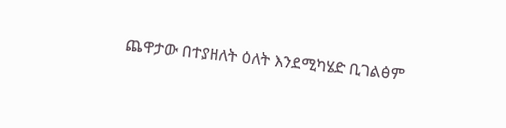ጨዋታው በተያዘለት ዕለት እንደሚካሄድ ቢገልፅም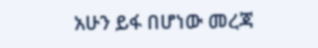አሁን ይፋ በሆነው መረጃ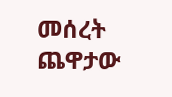መሰረት ጨዋታው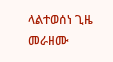ላልተወሰነ ጊዜ መራዘሙ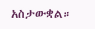አስታውቋል።